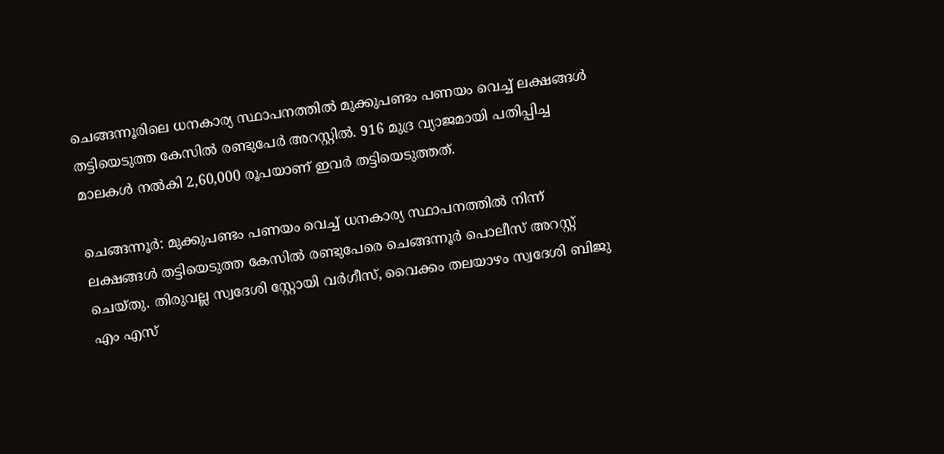ചെങ്ങന്നൂരിലെ ധനകാര്യ സ്ഥാപനത്തില്‍ മുക്കുപണ്ടം പണയം വെച്ച് ലക്ഷങ്ങള്‍ തട്ടിയെടുത്ത കേസില്‍ രണ്ടുപേര്‍ അറസ്റ്റിൽ. 916 മുദ്ര വ്യാജമായി പതിപ്പിച്ച മാലകള്‍ നല്‍കി 2,60,000 രൂപയാണ് ഇവര്‍ തട്ടിയെടുത്തത്.

ചെങ്ങന്നൂര്‍: മുക്കുപണ്ടം പണയം വെച്ച് ധനകാര്യ സ്ഥാപനത്തില്‍ നിന്ന് ലക്ഷങ്ങള്‍ തട്ടിയെടുത്ത കേസില്‍ രണ്ടുപേരെ ചെങ്ങന്നൂര്‍ പൊലീസ് അറസ്റ്റ് ചെയ്തു. തിരുവല്ല സ്വദേശി സ്റ്റോയി വര്‍ഗീസ്, വൈക്കം തലയാഴം സ്വദേശി ബിജു എം എസ്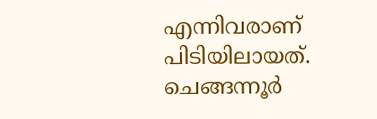എന്നിവരാണ് പിടിയിലായത്. ചെങ്ങന്നൂര്‍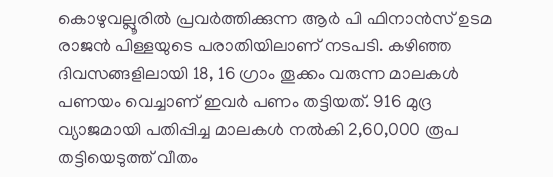കൊഴുവല്ലൂരില്‍ പ്രവര്‍ത്തിക്കുന്ന ആര്‍ പി ഫിനാന്‍സ് ഉടമ രാജന്‍ പിള്ളയുടെ പരാതിയിലാണ് നടപടി. കഴിഞ്ഞ ദിവസങ്ങളിലായി 18, 16 ഗ്രാം തൂക്കം വരുന്ന മാലകള്‍ പണയം വെച്ചാണ് ഇവര്‍ പണം തട്ടിയത്. 916 മുദ്ര വ്യാജമായി പതിപ്പിച്ച മാലകള്‍ നല്‍കി 2,60,000 രൂപ തട്ടിയെടുത്ത് വീതം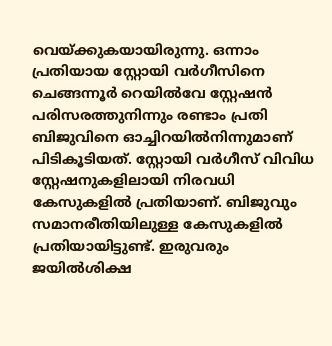വെയ്ക്കുകയായിരുന്നു. ഒന്നാം പ്രതിയായ സ്റ്റോയി വര്‍ഗീസിനെ ചെങ്ങന്നൂര്‍ റെയില്‍വേ സ്റ്റേഷന്‍ പരിസരത്തുനിന്നും രണ്ടാം പ്രതി ബിജുവിനെ ഓച്ചിറയില്‍നിന്നുമാണ് പിടികൂടിയത്. സ്റ്റോയി വര്‍ഗീസ് വിവിധ സ്റ്റേഷനുകളിലായി നിരവധി കേസുകളില്‍ പ്രതിയാണ്. ബിജുവും സമാനരീതിയിലുള്ള കേസുകളില്‍ പ്രതിയായിട്ടുണ്ട്. ഇരുവരും ജയില്‍ശിക്ഷ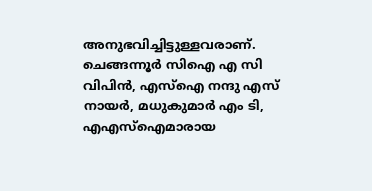അനുഭവിച്ചിട്ടുള്ളവരാണ്. ചെങ്ങന്നൂര്‍ സിഐ എ സി വിപിന്‍, എസ്ഐ നന്ദു എസ് നായര്‍, മധുകുമാര്‍ എം ടി, എഎസ്ഐമാരായ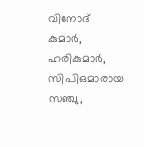വിനോദ് കുമാര്‍, ഹരികുമാര്‍, സിപിഒമാരായ സഞ്ചു,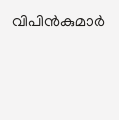വിപിന്‍കുമാര്‍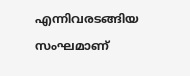എന്നിവരടങ്ങിയ സംഘമാണ്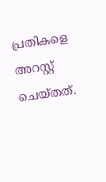പ്രതികളെ അറസ്റ്റ് ചെയ്തത്.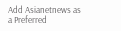Add Asianetnews as a Preferred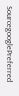SourcegooglePreferred